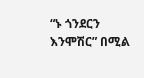“ኑ ጎንደርን እንሞሽር” በሚል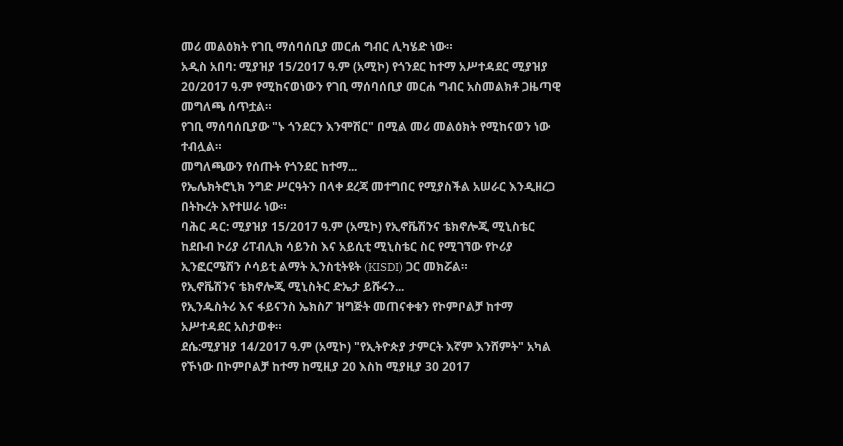መሪ መልዕክት የገቢ ማሰባሰቢያ መርሐ ግብር ሊካሄድ ነው።
አዲስ አበባ: ሚያዝያ 15/2017 ዓ.ም (አሚኮ) የጎንደር ከተማ አሥተዳደር ሚያዝያ 20/2017 ዓ.ም የሚከናወነውን የገቢ ማሰባሰቢያ መርሐ ግብር አስመልክቶ ጋዜጣዊ መግለጫ ሰጥቷል።
የገቢ ማሰባሰቢያው "ኑ ጎንደርን እንሞሽር" በሚል መሪ መልዕክት የሚከናወን ነው ተብሏል።
መግለጫውን የሰጡት የጎንደር ከተማ...
የኤሌክትሮኒክ ንግድ ሥርዓትን በላቀ ደረጃ መተግበር የሚያስችል አሠራር እንዲዘረጋ በትኩረት እየተሠራ ነው።
ባሕር ዳር: ሚያዝያ 15/2017 ዓ.ም (አሚኮ) የኢኖቬሽንና ቴክኖሎጂ ሚኒስቴር ከደቡብ ኮሪያ ሪፐብሊክ ሳይንስ እና አይሲቲ ሚኒስቴር ስር የሚገኘው የኮሪያ ኢንፎርሜሽን ሶሳይቲ ልማት ኢንስቲትዩት (KISDI) ጋር መክሯል።
የኢኖቬሽንና ቴክኖሎጂ ሚኒስትር ድኤታ ይሹሩን...
የኢንዱስትሪ እና ፋይናንስ ኤክስፖ ዝግጅት መጠናቀቁን የኮምቦልቻ ከተማ አሥተዳደር አስታወቀ።
ደሴ:ሚያዝያ 14/2017 ዓ.ም (አሚኮ) "የኢትዮጵያ ታምርት እኛም እንሸምት" አካል የኾነው በኮምቦልቻ ከተማ ከሚዚያ 20 እስከ ሚያዚያ 30 2017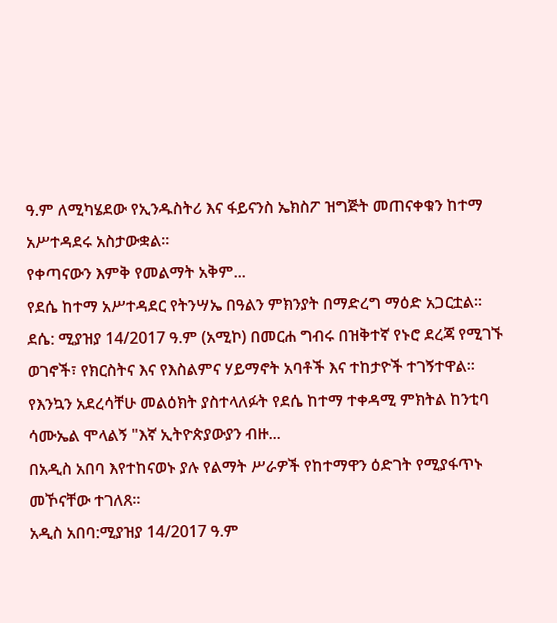ዓ.ም ለሚካሄደው የኢንዱስትሪ እና ፋይናንስ ኤክስፖ ዝግጅት መጠናቀቁን ከተማ አሥተዳደሩ አስታውቋል።
የቀጣናውን እምቅ የመልማት አቅም...
የደሴ ከተማ አሥተዳደር የትንሣኤ በዓልን ምክንያት በማድረግ ማዕድ አጋርቷል።
ደሴ: ሚያዝያ 14/2017 ዓ.ም (አሚኮ) በመርሐ ግብሩ በዝቅተኛ የኑሮ ደረጃ የሚገኙ ወገኖች፣ የክርስትና እና የእስልምና ሃይማኖት አባቶች እና ተከታዮች ተገኝተዋል።
የእንኳን አደረሳቸሁ መልዕክት ያስተላለፉት የደሴ ከተማ ተቀዳሚ ምክትል ከንቲባ ሳሙኤል ሞላልኝ "እኛ ኢትዮጵያውያን ብዙ...
በአዲስ አበባ እየተከናወኑ ያሉ የልማት ሥራዎች የከተማዋን ዕድገት የሚያፋጥኑ መኾናቸው ተገለጸ።
አዲስ አበባ:ሚያዝያ 14/2017 ዓ.ም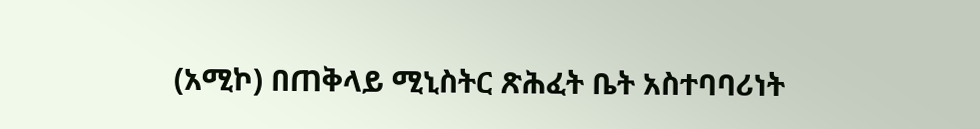(አሚኮ) በጠቅላይ ሚኒስትር ጽሕፈት ቤት አስተባባሪነት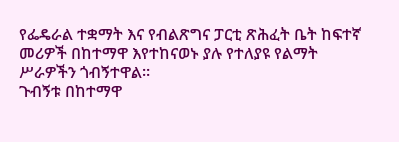የፌዴራል ተቋማት እና የብልጽግና ፓርቲ ጽሕፈት ቤት ከፍተኛ መሪዎች በከተማዋ እየተከናወኑ ያሉ የተለያዩ የልማት ሥራዎችን ጎብኝተዋል።
ጉብኝቱ በከተማዋ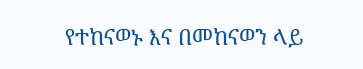የተከናወኑ እና በመከናወን ላይ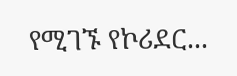የሚገኙ የኮሪደር...